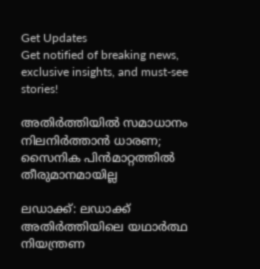Get Updates
Get notified of breaking news, exclusive insights, and must-see stories!

അതിര്‍ത്തിയില്‍ സമാധാനം നിലനിര്‍ത്താന്‍ ധാരണ; സൈനിക പിന്‍മാറ്റത്തില്‍ തീരുമാനമായില്ല

ലഡാക്ക്: ലഡാക്ക് അതിര്‍ത്തിയിലെ യഥാര്‍ത്ഥ നിയന്ത്രണ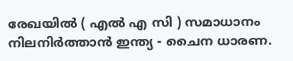രേഖയില്‍ ( എല്‍ എ സി ) സമാധാനം നിലനിര്‍ത്താന്‍ ഇന്ത്യ - ചൈന ധാരണ.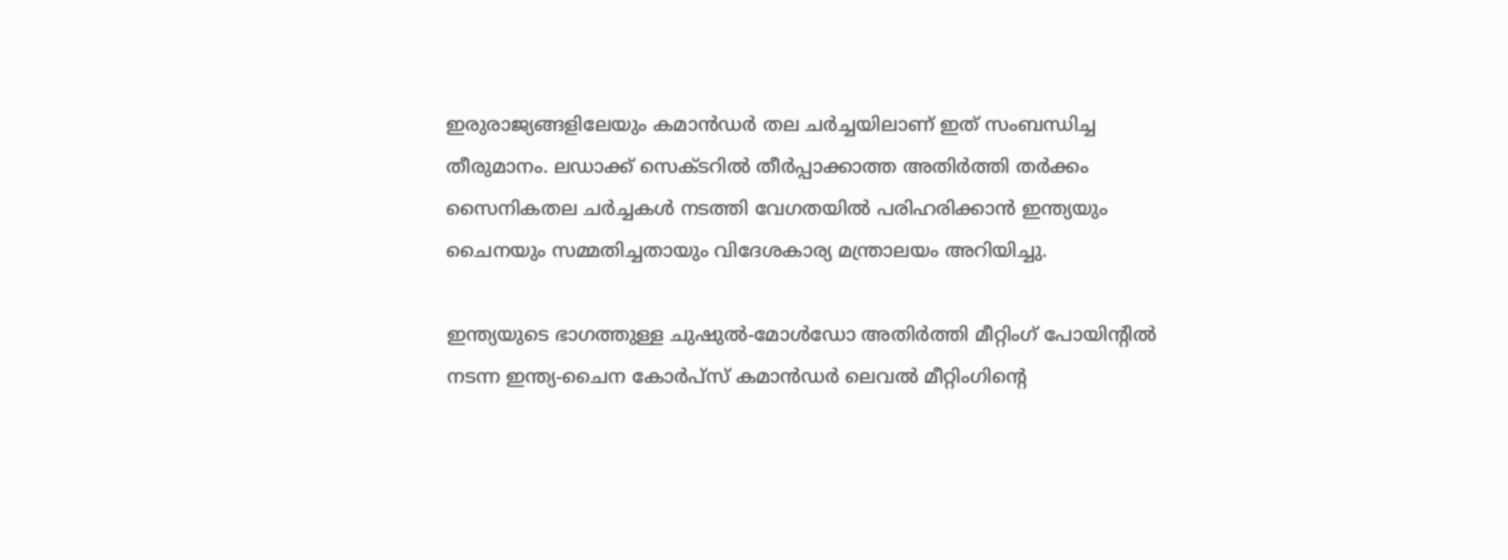ഇരുരാജ്യങ്ങളിലേയും കമാന്‍ഡര്‍ തല ചര്‍ച്ചയിലാണ് ഇത് സംബന്ധിച്ച തീരുമാനം. ലഡാക്ക് സെക്ടറില്‍ തീര്‍പ്പാക്കാത്ത അതിര്‍ത്തി തര്‍ക്കം സൈനികതല ചര്‍ച്ചകള്‍ നടത്തി വേഗതയില്‍ പരിഹരിക്കാന്‍ ഇന്ത്യയും ചൈനയും സമ്മതിച്ചതായും വിദേശകാര്യ മന്ത്രാലയം അറിയിച്ചു.

ഇന്ത്യയുടെ ഭാഗത്തുള്ള ചുഷുല്‍-മോള്‍ഡോ അതിര്‍ത്തി മീറ്റിംഗ് പോയിന്റില്‍ നടന്ന ഇന്ത്യ-ചൈന കോര്‍പ്സ് കമാന്‍ഡര്‍ ലെവല്‍ മീറ്റിംഗിന്റെ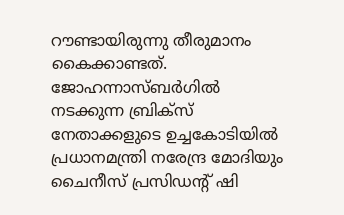റൗണ്ടായിരുന്നു തീരുമാനം കൈക്കാണ്ടത്. ജോഹന്നാസ്ബര്‍ഗില്‍ നടക്കുന്ന ബ്രിക്സ് നേതാക്കളുടെ ഉച്ചകോടിയില്‍ പ്രധാനമന്ത്രി നരേന്ദ്ര മോദിയും ചൈനീസ് പ്രസിഡന്റ് ഷി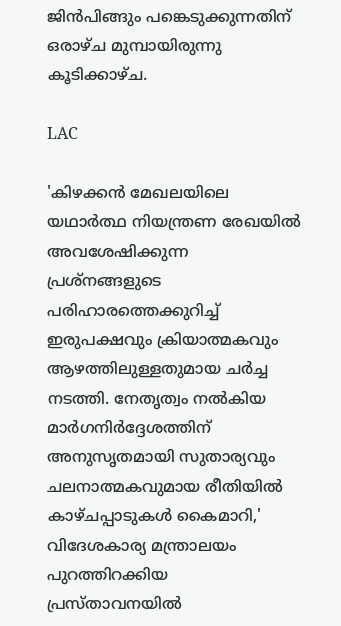ജിന്‍പിങ്ങും പങ്കെടുക്കുന്നതിന് ഒരാഴ്ച മുമ്പായിരുന്നു കൂടിക്കാഴ്ച.

LAC

'കിഴക്കന്‍ മേഖലയിലെ യഥാര്‍ത്ഥ നിയന്ത്രണ രേഖയില്‍ അവശേഷിക്കുന്ന പ്രശ്നങ്ങളുടെ പരിഹാരത്തെക്കുറിച്ച് ഇരുപക്ഷവും ക്രിയാത്മകവും ആഴത്തിലുള്ളതുമായ ചര്‍ച്ച നടത്തി. നേതൃത്വം നല്‍കിയ മാര്‍ഗനിര്‍ദ്ദേശത്തിന് അനുസൃതമായി സുതാര്യവും ചലനാത്മകവുമായ രീതിയില്‍ കാഴ്ചപ്പാടുകള്‍ കൈമാറി,' വിദേശകാര്യ മന്ത്രാലയം പുറത്തിറക്കിയ പ്രസ്താവനയില്‍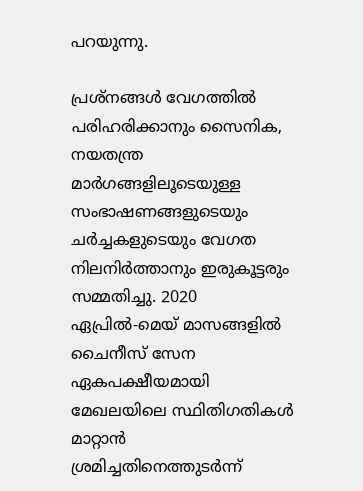പറയുന്നു.

പ്രശ്‌നങ്ങള്‍ വേഗത്തില്‍ പരിഹരിക്കാനും സൈനിക, നയതന്ത്ര മാര്‍ഗങ്ങളിലൂടെയുള്ള സംഭാഷണങ്ങളുടെയും ചര്‍ച്ചകളുടെയും വേഗത നിലനിര്‍ത്താനും ഇരുകൂട്ടരും സമ്മതിച്ചു. 2020 ഏപ്രില്‍-മെയ് മാസങ്ങളില്‍ ചൈനീസ് സേന ഏകപക്ഷീയമായി മേഖലയിലെ സ്ഥിതിഗതികള്‍ മാറ്റാന്‍ ശ്രമിച്ചതിനെത്തുടര്‍ന്ന്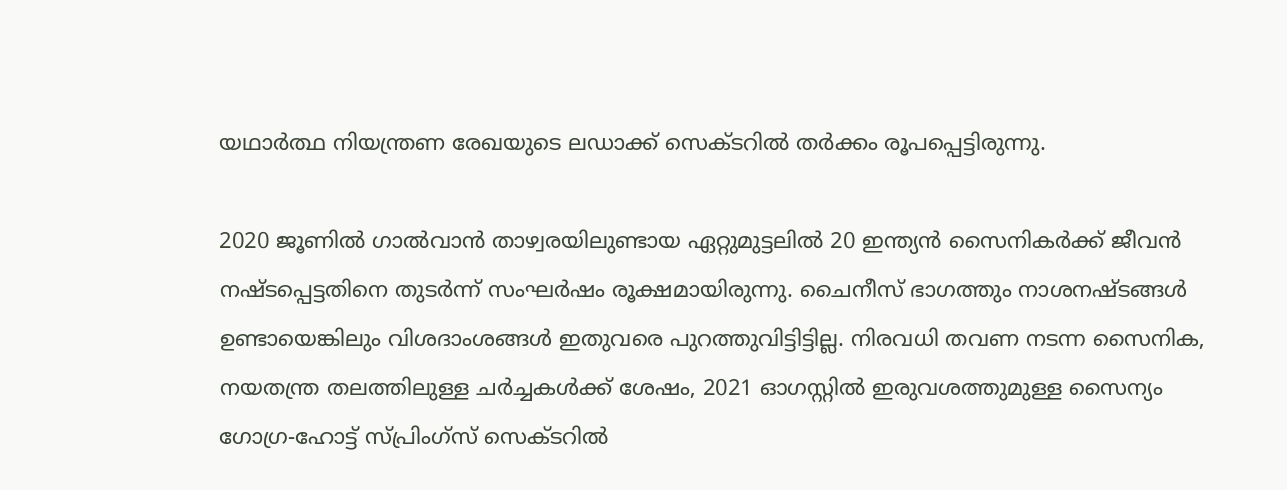യഥാര്‍ത്ഥ നിയന്ത്രണ രേഖയുടെ ലഡാക്ക് സെക്ടറില്‍ തര്‍ക്കം രൂപപ്പെട്ടിരുന്നു.

2020 ജൂണില്‍ ഗാല്‍വാന്‍ താഴ്വരയിലുണ്ടായ ഏറ്റുമുട്ടലില്‍ 20 ഇന്ത്യന്‍ സൈനികര്‍ക്ക് ജീവന്‍ നഷ്ടപ്പെട്ടതിനെ തുടര്‍ന്ന് സംഘര്‍ഷം രൂക്ഷമായിരുന്നു. ചൈനീസ് ഭാഗത്തും നാശനഷ്ടങ്ങള്‍ ഉണ്ടായെങ്കിലും വിശദാംശങ്ങള്‍ ഇതുവരെ പുറത്തുവിട്ടിട്ടില്ല. നിരവധി തവണ നടന്ന സൈനിക, നയതന്ത്ര തലത്തിലുള്ള ചര്‍ച്ചകള്‍ക്ക് ശേഷം, 2021 ഓഗസ്റ്റില്‍ ഇരുവശത്തുമുള്ള സൈന്യം ഗോഗ്ര-ഹോട്ട് സ്പ്രിംഗ്‌സ് സെക്ടറില്‍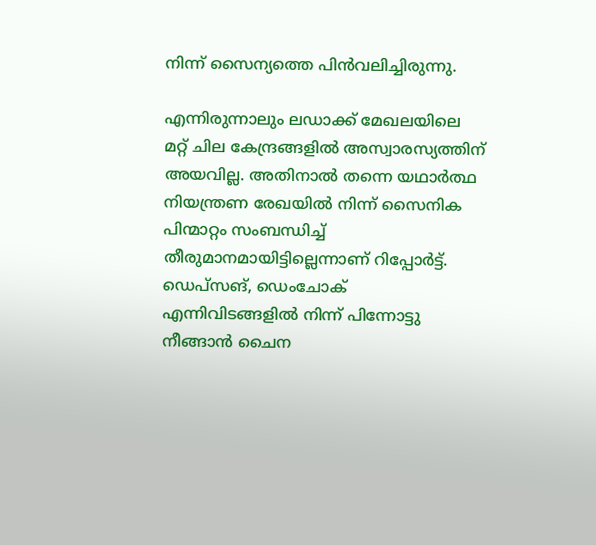നിന്ന് സൈന്യത്തെ പിന്‍വലിച്ചിരുന്നു.

എന്നിരുന്നാലും ലഡാക്ക് മേഖലയിലെ മറ്റ് ചില കേന്ദ്രങ്ങളില്‍ അസ്വാരസ്യത്തിന് അയവില്ല. അതിനാല്‍ തന്നെ യഥാര്‍ത്ഥ നിയന്ത്രണ രേഖയില്‍ നിന്ന് സൈനിക പിന്മാറ്റം സംബന്ധിച്ച് തീരുമാനമായിട്ടില്ലെന്നാണ് റിപ്പോര്‍ട്ട്. ഡെപ്സങ്, ഡെംചോക് എന്നിവിടങ്ങളില്‍ നിന്ന് പിന്നോട്ടു നീങ്ങാന്‍ ചൈന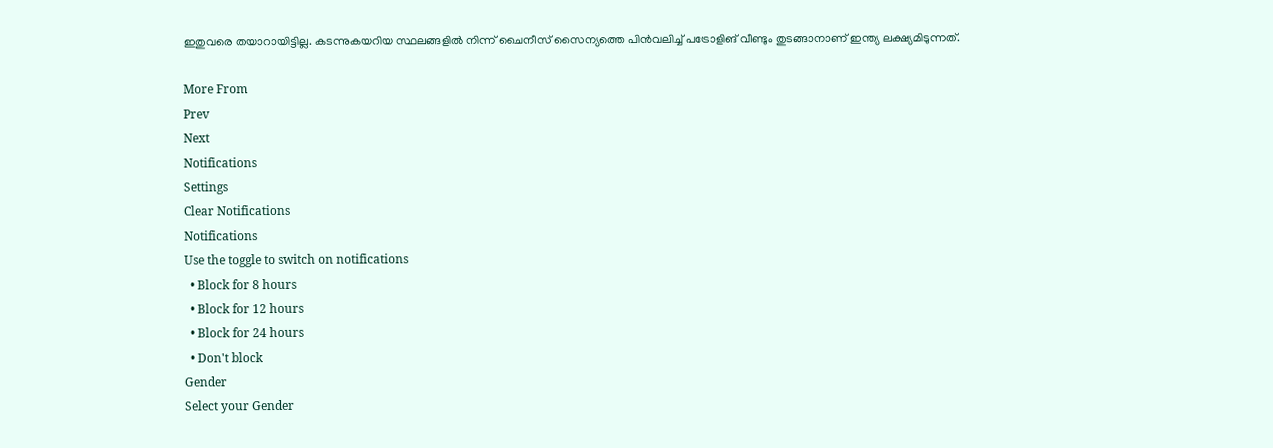ഇതുവരെ തയാറായിട്ടില്ല. കടന്നുകയറിയ സ്ഥലങ്ങളില്‍ നിന്ന് ചൈനീസ് സൈന്യത്തെ പിന്‍വലിച്ച് പട്രോളിങ് വീണ്ടും തുടങ്ങാനാണ് ഇന്ത്യ ലക്ഷ്യമിടുന്നത്.

More From
Prev
Next
Notifications
Settings
Clear Notifications
Notifications
Use the toggle to switch on notifications
  • Block for 8 hours
  • Block for 12 hours
  • Block for 24 hours
  • Don't block
Gender
Select your Gender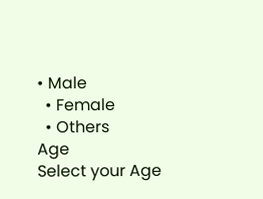• Male
  • Female
  • Others
Age
Select your Age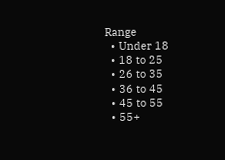Range
  • Under 18
  • 18 to 25
  • 26 to 35
  • 36 to 45
  • 45 to 55
  • 55+